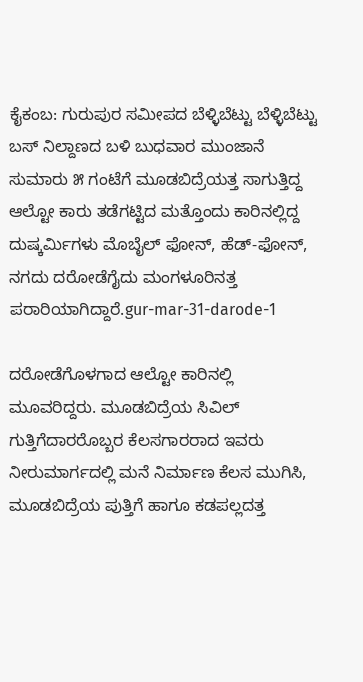ಕೈಕಂಬ: ಗುರುಪುರ ಸಮೀಪದ ಬೆಳ್ಳಿಬೆಟ್ಟು ಬೆಳ್ಳಿಬೆಟ್ಟು ಬಸ್ ನಿಲ್ದಾಣದ ಬಳಿ ಬುಧವಾರ ಮುಂಜಾನೆ ಸುಮಾರು ೫ ಗಂಟೆಗೆ ಮೂಡಬಿದ್ರೆಯತ್ತ ಸಾಗುತ್ತಿದ್ದ ಆಲ್ಟೋ ಕಾರು ತಡೆಗಟ್ಟಿದ ಮತ್ತೊಂದು ಕಾರಿನಲ್ಲಿದ್ದ ದುಷ್ಕರ್ಮಿಗಳು ಮೊಬೈಲ್ ಫೋನ್, ಹೆಡ್-ಫೋನ್, ನಗದು ದರೋಡೆಗೈದು ಮಂಗಳೂರಿನತ್ತ ಪರಾರಿಯಾಗಿದ್ದಾರೆ.gur-mar-31-darode-1

ದರೋಡೆಗೊಳಗಾದ ಆಲ್ಟೋ ಕಾರಿನಲ್ಲಿ ಮೂವರಿದ್ದರು. ಮೂಡಬಿದ್ರೆಯ ಸಿವಿಲ್ ಗುತ್ತಿಗೆದಾರರೊಬ್ಬರ ಕೆಲಸಗಾರರಾದ ಇವರು ನೀರುಮಾರ್ಗದಲ್ಲಿ ಮನೆ ನಿರ್ಮಾಣ ಕೆಲಸ ಮುಗಿಸಿ, ಮೂಡಬಿದ್ರೆಯ ಪುತ್ತಿಗೆ ಹಾಗೂ ಕಡಪಲ್ಲದತ್ತ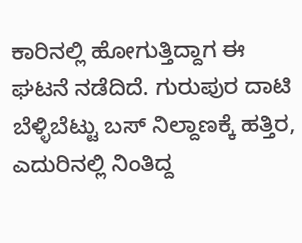ಕಾರಿನಲ್ಲಿ ಹೋಗುತ್ತಿದ್ದಾಗ ಈ ಘಟನೆ ನಡೆದಿದೆ. ಗುರುಪುರ ದಾಟಿ ಬೆಳ್ಳಿಬೆಟ್ಟು ಬಸ್ ನಿಲ್ದಾಣಕ್ಕೆ ಹತ್ತಿರ, ಎದುರಿನಲ್ಲಿ ನಿಂತಿದ್ದ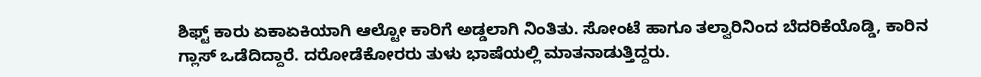ಶಿಫ್ಟ್ ಕಾರು ಏಕಾಏಕಿಯಾಗಿ ಆಲ್ಟೋ ಕಾರಿಗೆ ಅಡ್ಡಲಾಗಿ ನಿಂತಿತು. ಸೋಂಟೆ ಹಾಗೂ ತಲ್ವಾರಿನಿಂದ ಬೆದರಿಕೆಯೊಡ್ಡಿ, ಕಾರಿನ ಗ್ಲಾಸ್ ಒಡೆದಿದ್ದಾರೆ. ದರೋಡೆಕೋರರು ತುಳು ಭಾಷೆಯಲ್ಲಿ ಮಾತನಾಡುತ್ತಿದ್ದರು.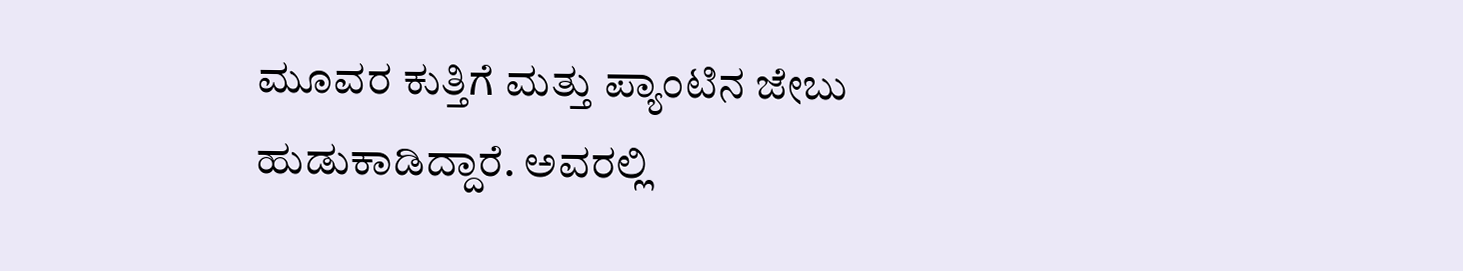ಮೂವರ ಕುತ್ತಿಗೆ ಮತ್ತು ಪ್ಯಾಂಟಿನ ಜೇಬು ಹುಡುಕಾಡಿದ್ದಾರೆ. ಅವರಲ್ಲಿ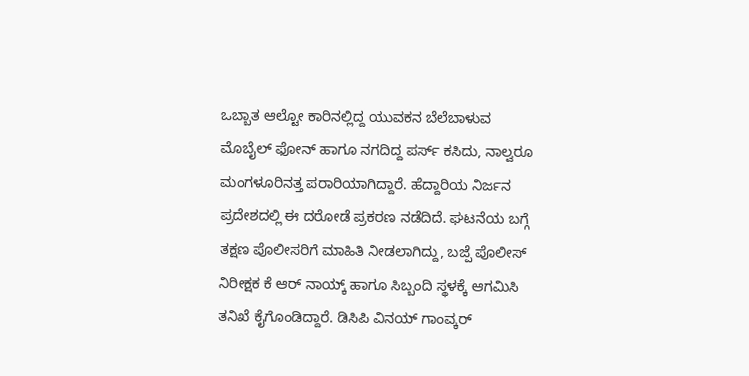ಒಬ್ಬಾತ ಆಲ್ಟೋ ಕಾರಿನಲ್ಲಿದ್ದ ಯುವಕನ ಬೆಲೆಬಾಳುವ ಮೊಬೈಲ್ ಫೋನ್ ಹಾಗೂ ನಗದಿದ್ದ ಪರ್ಸ್ ಕಸಿದು, ನಾಲ್ವರೂ ಮಂಗಳೂರಿನತ್ತ ಪರಾರಿಯಾಗಿದ್ದಾರೆ. ಹೆದ್ದಾರಿಯ ನಿರ್ಜನ ಪ್ರದೇಶದಲ್ಲಿ ಈ ದರೋಡೆ ಪ್ರಕರಣ ನಡೆದಿದೆ. ಘಟನೆಯ ಬಗ್ಗೆ ತಕ್ಷಣ ಪೊಲೀಸರಿಗೆ ಮಾಹಿತಿ ನೀಡಲಾಗಿದ್ದು, ಬಜ್ಪೆ ಪೊಲೀಸ್ ನಿರೀಕ್ಷಕ ಕೆ ಆರ್ ನಾಯ್ಕ್ ಹಾಗೂ ಸಿಬ್ಬಂದಿ ಸ್ಥಳಕ್ಕೆ ಆಗಮಿಸಿ ತನಿಖೆ ಕೈಗೊಂಡಿದ್ದಾರೆ. ಡಿಸಿಪಿ ವಿನಯ್ ಗಾಂವ್ಕರ್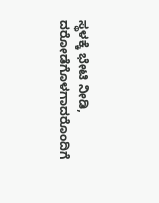ಸ್ಥಳಕ್ಕೆ ಭೇಟಿ ನೀಡಿ, ದರೋಡೆಗೊಳಗಾದರೊಂದಿಗೆ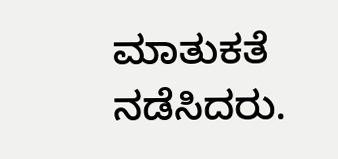ಮಾತುಕತೆ ನಡೆಸಿದರು.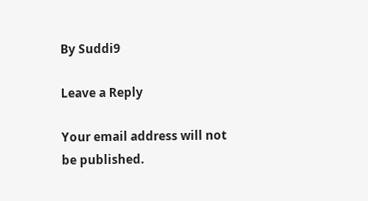By Suddi9

Leave a Reply

Your email address will not be published.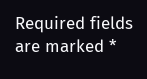Required fields are marked *